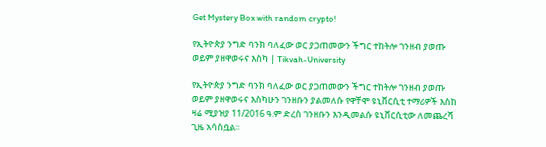Get Mystery Box with random crypto!

የኢትዮጵያ ንግድ ባንክ ባለፈው ወር ያጋጠመውን ችግር ተከትሎ ገንዘብ ያወጡ ወይም ያዘዋወሩና እስካ | Tikvah-University

የኢትዮጵያ ንግድ ባንክ ባለፈው ወር ያጋጠመውን ችግር ተከትሎ ገንዘብ ያወጡ ወይም ያዘዋወሩና እስካሁን ገንዘቡን ያልመለሱ የዋቸሞ ዩኒቨርሲቲ ተማሪዎች እስከ ዛሬ ሚያዝያ 11/2016 ዓ.ም ድረስ ገንዘቡን እንዲመልሱ ዩኒቨርሲቲው ለመጨረሻ ጊዜ አሳስቧል፡፡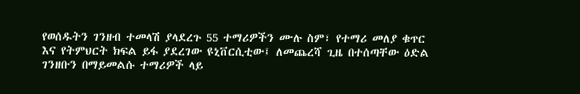የወሰዱትን ገንዘብ ተመላሽ ያላደረጉ 55 ተማሪዎችን ሙሉ ስም፣ የተማሪ መለያ ቁጥር እና የትምህርት ክፍል ይፋ ያደረገው ዩኒቨርሲቲው፤ ለመጨረሻ ጊዜ በተሰጣቸው ዕድል ገንዘቡን በማይመልሱ ተማሪዎች ላይ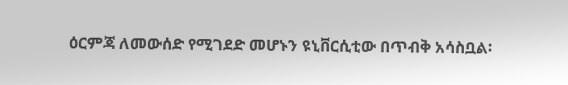ዕርምጃ ለመውሰድ የሚገደድ መሆኑን ዩኒቨርሲቲው በጥብቅ አሳስቧል፡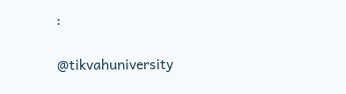፡

@tikvahuniversity